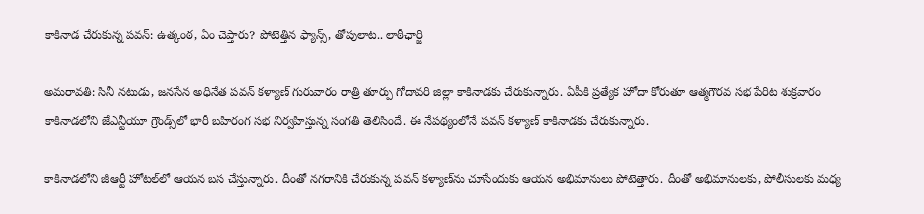కాకినాడ చేరుకున్న పవన్: ఉత్కంఠ, ఏం చెప్తారు? పోటెత్తిన ఫ్యాన్స్, తోపులాట.. లాఠీఛార్జి

అమరావతి: సినీ నటుడు, జనసేన అధినేత పవన్ కళ్యాణ్ గురువారం రాత్రి తూర్పు గోదావరి జిల్లా కాకినాడకు చేరుకున్నారు. ఏపీకి ప్రత్యేక హోదా కోరుతూ ఆత్మగౌరవ సభ పేరిట శుక్రవారం కాకినాడలోని జేఎన్టీయూ గ్రౌండ్స్‌లో భారీ బహిరంగ సభ నిర్వహిస్తున్న సంగతి తెలిసిందే. ఈ నేపథ్యంలోనే పవన్ కళ్యాణ్ కాకినాడకు చేరుకున్నారు.

కాకినాడలోని జీఆర్టీ హోటల్‌లో ఆయన బస చేస్తున్నారు. దీంతో నగరానికి చేరుకున్న పవన్ కళ్యాణ్‌ను చూసేందుకు ఆయన అభిమానులు పోటెత్తారు. దీంతో అభిమానులకు, పోలీసులకు మధ్య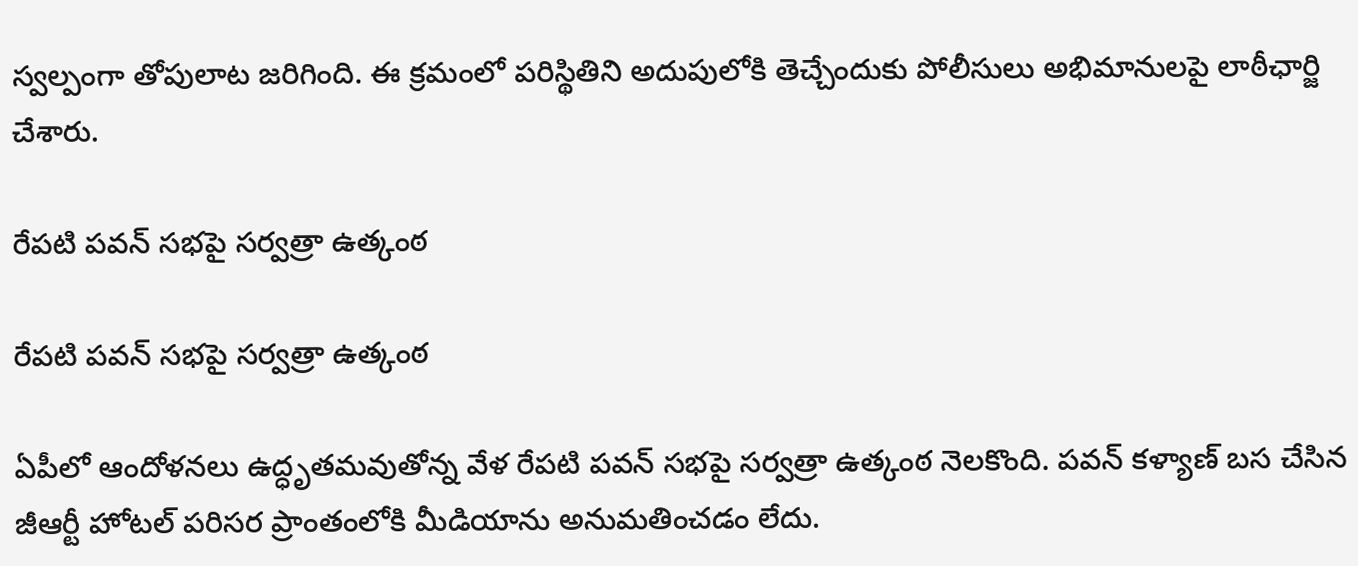స్వ‌ల్పంగా తోపులాట జ‌రిగింది. ఈ క్రమంలో ప‌రిస్థితిని అదుపులోకి తెచ్చేందుకు పోలీసులు అభిమానుల‌పై లాఠీఛార్జి చేశారు.

రేప‌టి ప‌వ‌న్ స‌భ‌పై సర్వ‌త్రా ఉత్కంఠ

రేప‌టి ప‌వ‌న్ స‌భ‌పై సర్వ‌త్రా ఉత్కంఠ

ఏపీలో ఆందోళ‌న‌లు ఉద్ధృతమ‌వుతోన్న వేళ రేప‌టి ప‌వ‌న్ స‌భ‌పై సర్వ‌త్రా ఉత్కంఠ నెల‌కొంది. పవన్ కళ్యాణ్ బస చేసిన
జీఆర్టీ హోటల్‌ పరిసర ప్రాంతంలోకి మీడియాను అనుమతించడం లేదు.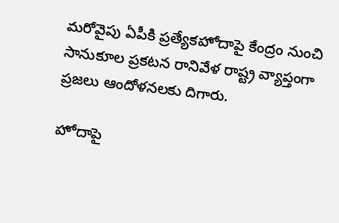మరోవైపు ఏపీకి ప్రత్యేకహోదాపై కేంద్రం నుంచి సానుకూల ప్రకటన రానివేళ రాష్ట్ర వ్యాప్తంగా ప్ర‌జ‌లు ఆందోళ‌న‌లకు దిగారు.

హోదాపై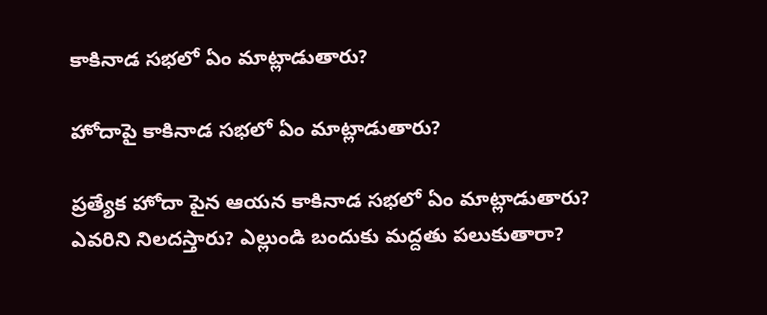కాకినాడ సభలో ఏం మాట్లాడుతారు?

హోదాపై కాకినాడ సభలో ఏం మాట్లాడుతారు?

ప్రత్యేక హోదా పైన ఆయన కాకినాడ సభలో ఏం మాట్లాడుతారు? ఎవరిని నిలదస్తారు? ఎల్లుండి బందుకు మద్దతు పలుకుతారా?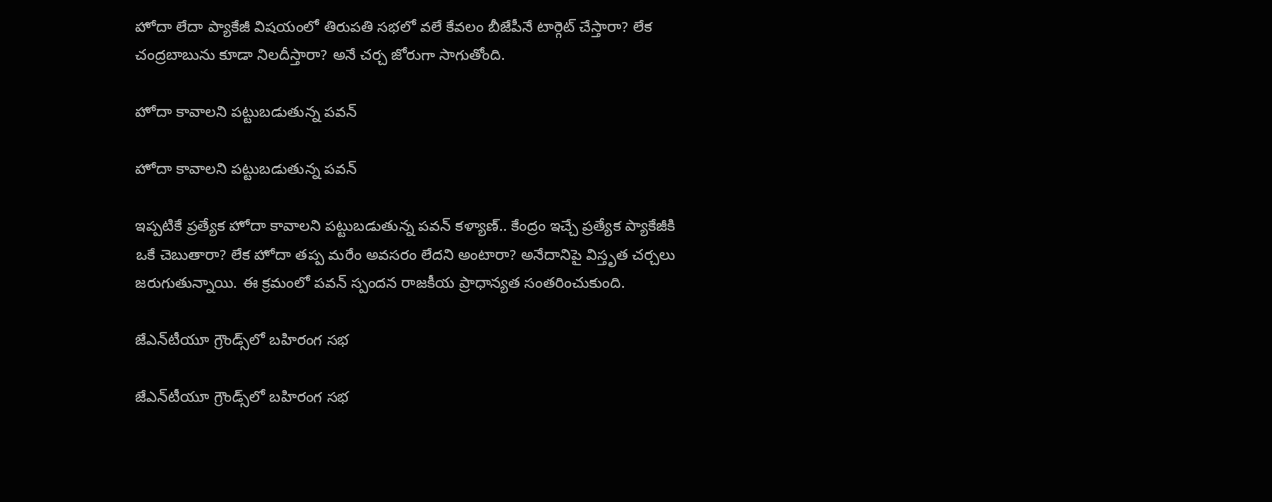హోదా లేదా ప్యాకేజీ విషయంలో తిరుపతి సభలో వలే కేవలం బీజేపీనే టార్గెట్ చేస్తారా? లేక చంద్రబాబును కూడా నిలదీస్తారా? అనే చర్చ జోరుగా సాగుతోంది.

హోదా కావాలని పట్టుబడుతున్న పవన్

హోదా కావాలని పట్టుబడుతున్న పవన్

ఇప్పటికే ప్రత్యేక హోదా కావాలని పట్టుబడుతున్న పవన్ కళ్యాణ్.. కేంద్రం ఇచ్చే ప్రత్యేక ప్యాకేజీకి ఒకే చెబుతారా? లేక హోదా తప్ప మరేం అవసరం లేదని అంటారా? అనేదానిపై విస్తృత చర్చలు జరుగుతున్నాయి. ఈ క్రమంలో పవన్ స్పందన రాజకీయ ప్రాధాన్యత సంతరించుకుంది.

జేఎన్‌టీయూ గ్రౌండ్స్‌లో బహిరంగ సభ

జేఎన్‌టీయూ గ్రౌండ్స్‌లో బహిరంగ సభ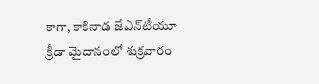కాగా, కాకినాడ జేఎన్‌టీయూ క్రీడా మైదానంలో శుక్రవారం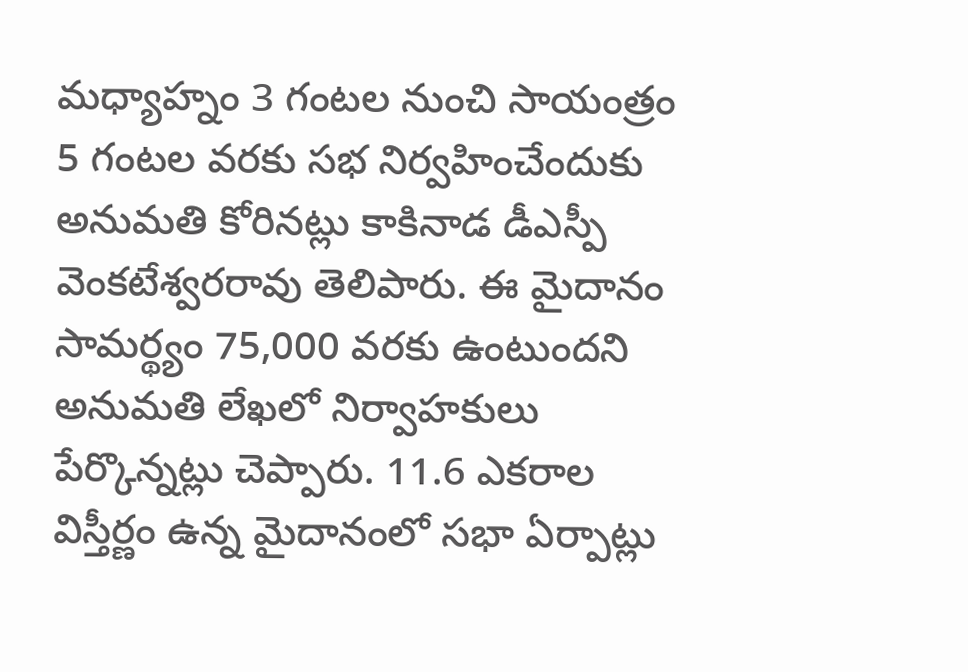మధ్యాహ్నం 3 గంటల నుంచి సాయంత్రం 5 గంటల వరకు సభ నిర్వహించేందుకు అనుమతి కోరినట్లు కాకినాడ డీఎస్పీ వెంకటేశ్వరరావు తెలిపారు. ఈ మైదానం సామర్థ్యం 75,000 వరకు ఉంటుందని అనుమతి లేఖలో నిర్వాహకులు పేర్కొన్నట్లు చెప్పారు. 11.6 ఎకరాల విస్తీర్ణం ఉన్న మైదానంలో సభా ఏర్పాట్లు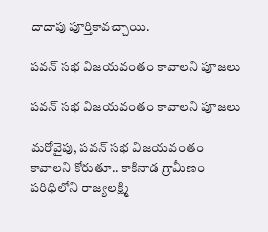దాదాపు పూర్తికావచ్చాయి.

పవన్‌ సభ విజయవంతం కావాలని పూజలు

పవన్‌ సభ విజయవంతం కావాలని పూజలు

మరోవైపు, పవన్‌ సభ విజయవంతం కావాలని కోరుతూ.. కాకినాడ గ్రామీణం పరిధిలోని రాజ్యలక్ష్మి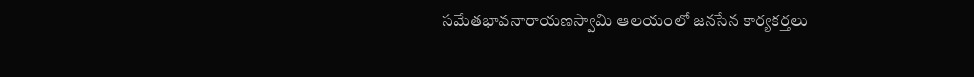సమేతభావనారాయణస్వామి ఆలయంలో జనసేన కార్యకర్తలు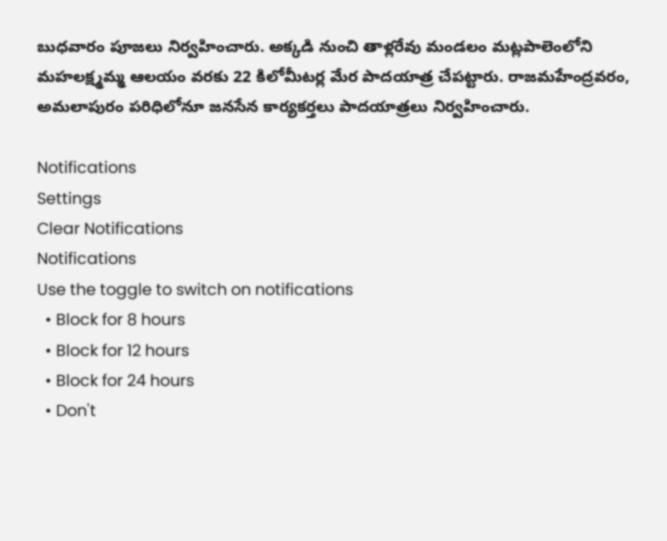బుధవారం పూజలు నిర్వహించారు. అక్కడి నుంచి తాళ్లరేవు మండలం మట్లపాలెంలోని మహలక్ష్మమ్మ ఆలయం వరకు 22 కిలోమీటర్ల మేర పాదయాత్ర చేపట్టారు. రాజమహేంద్రవరం, అమలాపురం పరిధిలోనూ జనసేన కార్యకర్తలు పాదయాత్రలు నిర్వహించారు.

Notifications
Settings
Clear Notifications
Notifications
Use the toggle to switch on notifications
  • Block for 8 hours
  • Block for 12 hours
  • Block for 24 hours
  • Don't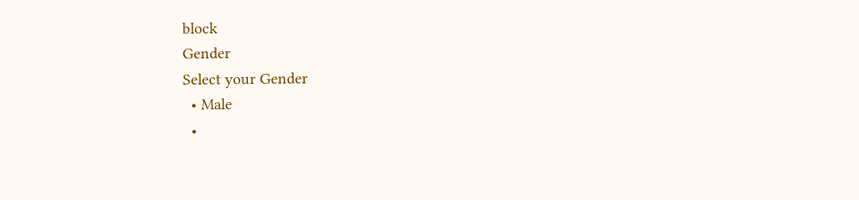block
Gender
Select your Gender
  • Male
  •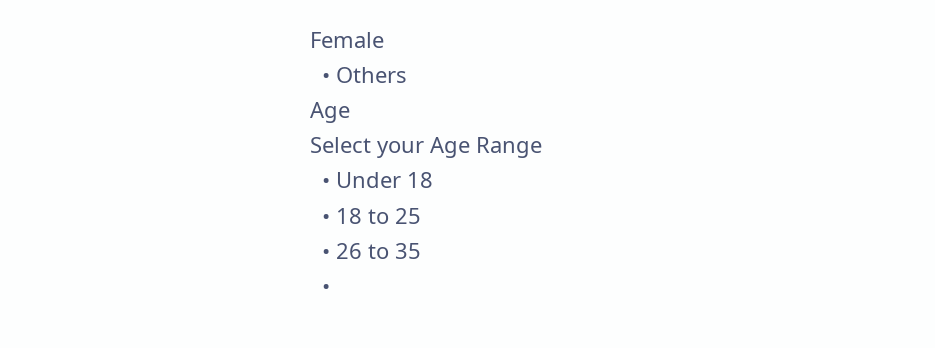Female
  • Others
Age
Select your Age Range
  • Under 18
  • 18 to 25
  • 26 to 35
  •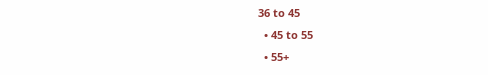36 to 45
  • 45 to 55
  • 55+